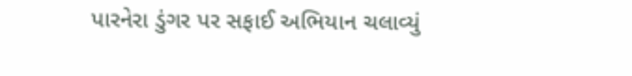પારનેરા ડુંગર પર સફાઈ અભિયાન ચલાવ્યું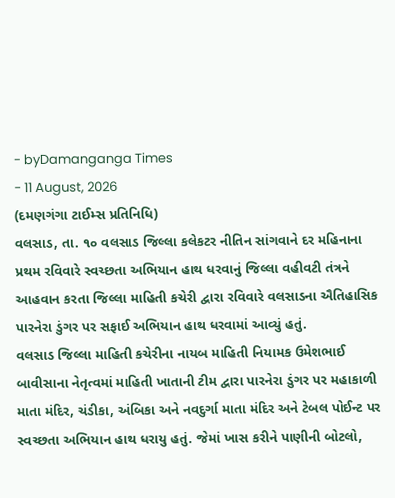- byDamanganga Times
- 11 August, 2026
(દમણગંગા ટાઈમ્સ પ્રતિનિધિ)
વલસાડ, તા. ૧૦ વલસાડ જિલ્લા કલેકટર નીતિન સાંગવાને દર મહિનાના પ્રથમ રવિવારે સ્વચ્છતા અભિયાન હાથ ધરવાનું જિલ્લા વહીવટી તંત્રને આહવાન કરતા જિલ્લા માહિતી કચેરી દ્વારા રવિવારે વલસાડના ઐતિહાસિક પારનેરા ડુંગર પર સફાઈ અભિયાન હાથ ધરવામાં આવ્યું હતું.
વલસાડ જિલ્લા માહિતી કચેરીના નાયબ માહિતી નિયામક ઉમેશભાઈ બાવીસાના નેતૃત્વમાં માહિતી ખાતાની ટીમ દ્વારા પારનેરા ડુંગર પર મહાકાળી માતા મંદિર, ચંડીકા, અંબિકા અને નવદુર્ગા માતા મંદિર અને ટેબલ પોઈન્ટ પર સ્વચ્છતા અભિયાન હાથ ધરાયુ હતું. જેમાં ખાસ કરીને પાણીની બોટલો,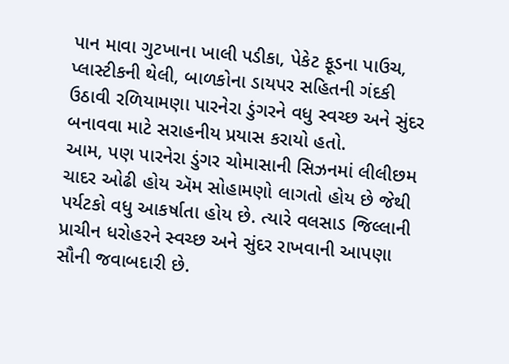પાન માવા ગુટખાના ખાલી પડીકા, પેકેટ ફૂડના પાઉચ, પ્લાસ્ટીકની થેલી, બાળકોના ડાયપર સહિતની ગંદકી ઉઠાવી રળિયામણા પારનેરા ડુંગરને વધુ સ્વચ્છ અને સુંદર બનાવવા માટે સરાહનીય પ્રયાસ કરાયો હતો.
આમ, પણ પારનેરા ડુંગર ચોમાસાની સિઝનમાં લીલીછમ ચાદર ઓઢી હોય ઍમ સોહામણો લાગતો હોય છે જેથી પર્યટકો વધુ આકર્ષાતા હોય છે. ત્યારે વલસાડ જિલ્લાની પ્રાચીન ધરોહરને સ્વચ્છ અને સુંદર રાખવાની આપણા સૌની જવાબદારી છે.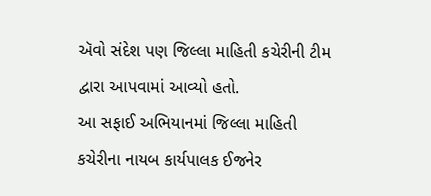ઍવો સંદેશ પણ જિલ્લા માહિતી કચેરીની ટીમ દ્વારા આપવામાં આવ્યો હતો.
આ સફાઈ અભિયાનમાં જિલ્લા માહિતી કચેરીના નાયબ કાર્યપાલક ઈજનેર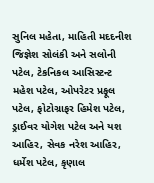સુનિલ મહેતા, માહિતી મદદનીશ જિજ્ઞેશ સોલંકી અને સલોની પટેલ, ટેકનિકલ આસિસ્ટન્ટ મહેશ પટેલ, ઓપરેટર પ્રફૂલ પટેલ, ફોટોગ્રાફર હિમેશ પટેલ, ડ્રાઈવર યોગેશ પટેલ અને યશ આહિર, સેવક નરેશ આહિર, ધર્મેશ પટેલ, કૃણાલ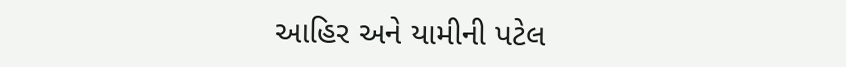આહિર અને યામીની પટેલ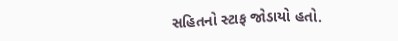સહિતનો સ્ટાફ જોડાયો હતો.